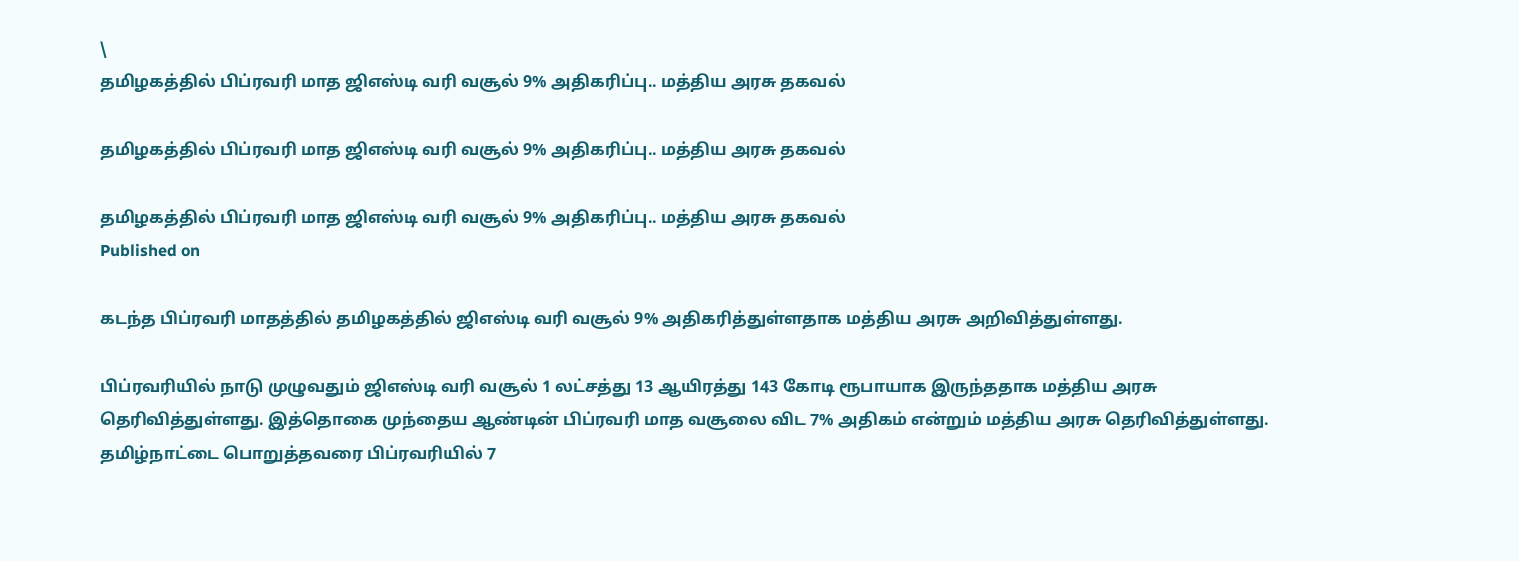\
தமிழகத்தில் பிப்ரவரி மாத ஜிஎஸ்டி வரி வசூல் 9% அதிகரிப்பு.. மத்திய அரசு தகவல்

தமிழகத்தில் பிப்ரவரி மாத ஜிஎஸ்டி வரி வசூல் 9% அதிகரிப்பு.. மத்திய அரசு தகவல்

தமிழகத்தில் பிப்ரவரி மாத ஜிஎஸ்டி வரி வசூல் 9% அதிகரிப்பு.. மத்திய அரசு தகவல்
Published on

கடந்த பிப்ரவரி மாதத்தில் தமிழகத்தில் ஜிஎஸ்டி வரி வசூல் 9% அதிகரித்துள்ளதாக மத்திய அரசு அறிவித்துள்ளது.

பிப்ரவரியில் நாடு முழுவதும் ஜிஎஸ்டி வரி வசூல் 1 லட்சத்து 13 ஆயிரத்து 143 கோடி ரூபாயாக இருந்ததாக மத்திய அரசு தெரிவித்துள்ளது. இத்தொகை முந்தைய ஆண்டின் பிப்ரவரி மாத வசூலை விட 7% அதிகம் என்றும் மத்திய அரசு தெரிவித்துள்ளது. தமிழ்நாட்டை பொறுத்தவரை பிப்ரவரியில் 7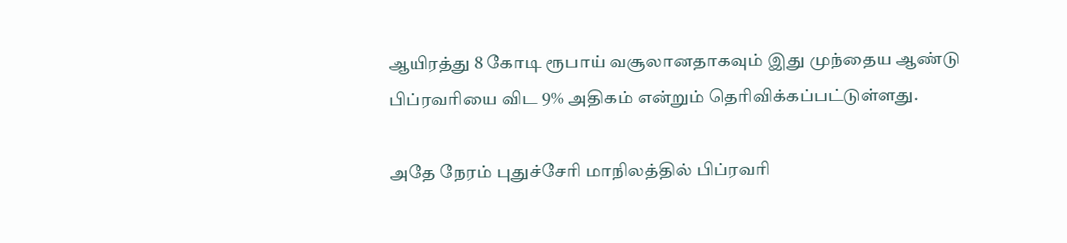ஆயிரத்து 8 கோடி ரூபாய் வசூலானதாகவும் இது முந்தைய ஆண்டு பிப்ரவரியை விட 9% அதிகம் என்றும் தெரிவிக்கப்பட்டுள்ளது.

அதே நேரம் புதுச்சேரி மாநிலத்தில் பிப்ரவரி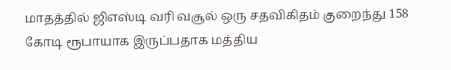மாதத்தில் ஜிஎஸ்டி வரி வசூல் ஒரு சதவிகிதம் குறைந்து 158 கோடி ரூபாயாக இருப்பதாக மத்திய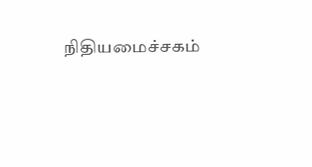நிதியமைச்சகம்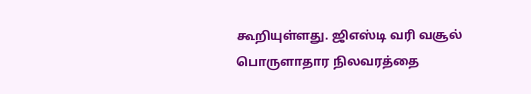கூறியுள்ளது. ஜிஎஸ்டி வரி வசூல் பொருளாதார நிலவரத்தை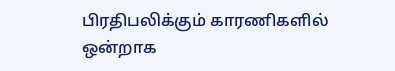பிரதிபலிக்கும் காரணிகளில் ஒன்றாக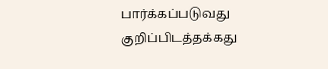பார்க்கப்படுவது குறிப்பிடத்தக்கது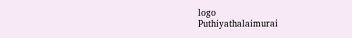logo
Puthiyathalaimurai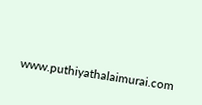www.puthiyathalaimurai.com